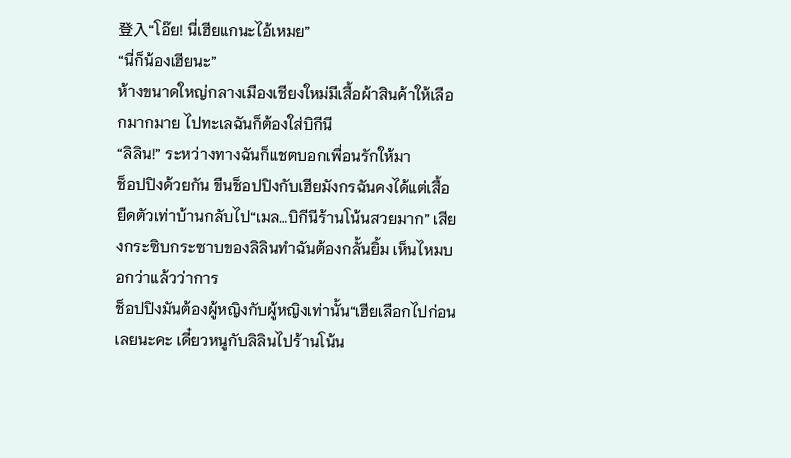登入“โอ๊ย! นี่เฮียแกนะไอ้เหมย”
“นี่ก็น้องเฮียนะ”
ห้างขนาดใหญ่กลางเมืองเชียงใหม่มีเสื้อผ้าสินค้าให้เลือกมากมาย ไปทะเลฉันก็ต้องใส่บิกีนี
“ลิลิน!” ระหว่างทางฉันก็แชตบอกเพื่อนรักให้มา
ช็อปปิงด้วยกัน ขืนช็อปปิงกับเฮียมังกรฉันคงได้แต่เสื้อยืดตัวเท่าบ้านกลับไป“เมล…บิกีนีร้านโน้นสวยมาก” เสียงกระซิบกระซาบของลิลินทำฉันต้องกลั้นยิ้ม เห็นไหมบอกว่าแล้วว่าการ
ช็อปปิงมันต้องผู้หญิงกับผู้หญิงเท่านั้น“เฮียเลือกไปก่อนเลยนะคะ เดี๋ยวหนูกับลิลินไปร้านโน้น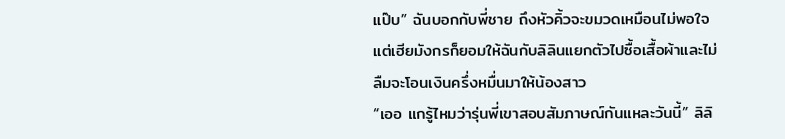แป๊บ” ฉันบอกกับพี่ชาย ถึงหัวคิ้วจะขมวดเหมือนไม่พอใจแต่เฮียมังกรก็ยอมให้ฉันกับลิลินแยกตัวไปซื้อเสื้อผ้าและไม่ลืมจะโอนเงินครึ่งหมื่นมาให้น้องสาว
“เออ แกรู้ไหมว่ารุ่นพี่เขาสอบสัมภาษณ์กันแหละวันนี้” ลิลิ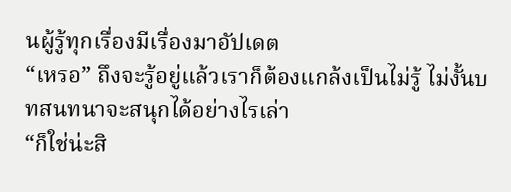นผู้รู้ทุกเรื่องมีเรื่องมาอัปเดต
“เหรอ” ถึงจะรู้อยู่แล้วเราก็ต้องแกล้งเป็นไม่รู้ ไม่งั้นบทสนทนาจะสนุกได้อย่างไรเล่า
“ก็ใช่น่ะสิ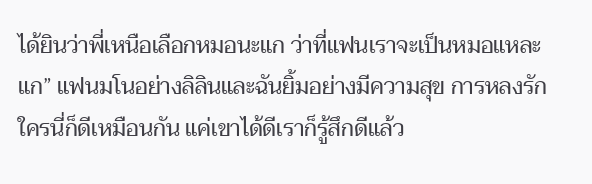ได้ยินว่าพี่เหนือเลือกหมอนะแก ว่าที่แฟนเราจะเป็นหมอแหละแก” แฟนมโนอย่างลิลินและฉันยิ้มอย่างมีความสุข การหลงรักใครนี่ก็ดีเหมือนกัน แค่เขาได้ดีเราก็รู้สึกดีแล้ว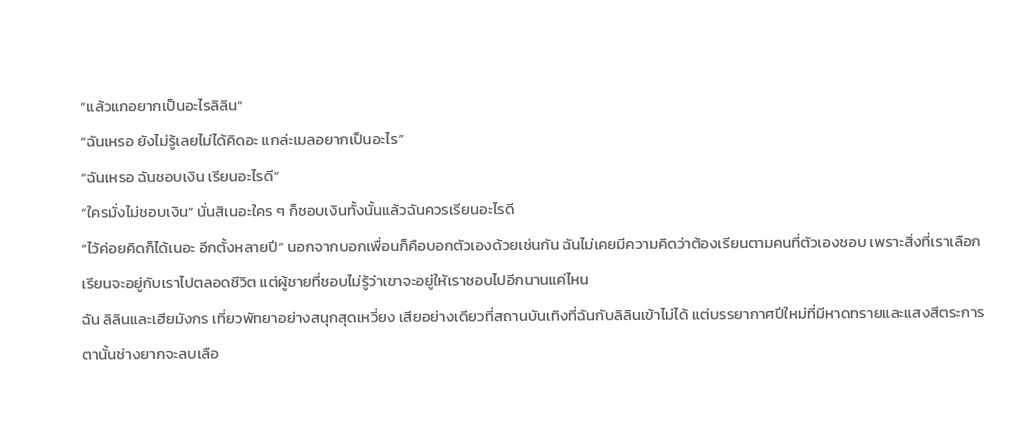“แล้วแกอยากเป็นอะไรลิลิน”
“ฉันเหรอ ยังไม่รู้เลยไม่ได้คิดอะ แกล่ะเมลอยากเป็นอะไร”
“ฉันเหรอ ฉันชอบเงิน เรียนอะไรดี”
“ใครมั่งไม่ชอบเงิน” นั่นสิเนอะใคร ๆ ก็ชอบเงินทั้งนั้นแล้วฉันควรเรียนอะไรดี
“ไว้ค่อยคิดก็ได้เนอะ อีกตั้งหลายปี” นอกจากบอกเพื่อนก็คือบอกตัวเองด้วยเช่นกัน ฉันไม่เคยมีความคิดว่าต้องเรียนตามคนที่ตัวเองชอบ เพราะสิ่งที่เราเลือกเรียนจะอยู่กับเราไปตลอดชีวิต แต่ผู้ชายที่ชอบไม่รู้ว่าเขาจะอยู่ให้เราชอบไปอีกนานแค่ไหน
ฉัน ลิลินและเฮียมังกร เที่ยวพัทยาอย่างสนุกสุดเหวี่ยง เสียอย่างเดียวที่สถานบันเทิงที่ฉันกับลิลินเข้าไม่ได้ แต่บรรยากาศปีใหม่ที่มีหาดทรายและแสงสีตระการตานั้นช่างยากจะลบเลือ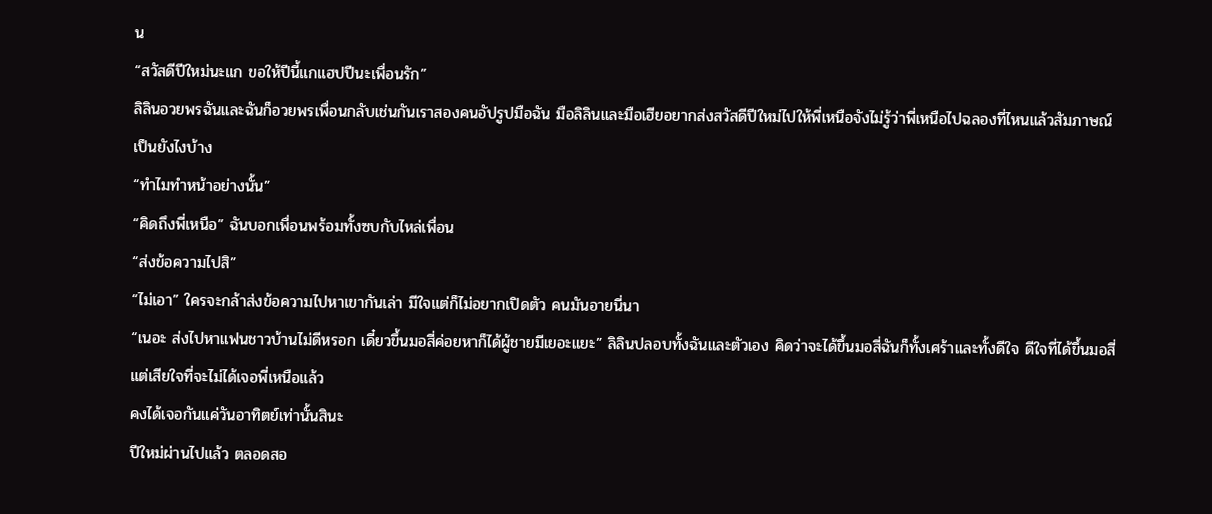น
“สวัสดีปีใหม่นะแก ขอให้ปีนี้แกแฮปปีนะเพื่อนรัก”
ลิลินอวยพรฉันและฉันก็อวยพรเพื่อนกลับเช่นกันเราสองคนอัปรูปมือฉัน มือลิลินและมือเฮียอยากส่งสวัสดีปีใหม่ไปให้พี่เหนือจังไม่รู้ว่าพี่เหนือไปฉลองที่ไหนแล้วสัมภาษณ์เป็นยังไงบ้าง
“ทำไมทำหน้าอย่างนั้น”
“คิดถึงพี่เหนือ” ฉันบอกเพื่อนพร้อมทั้งซบกับไหล่เพื่อน
“ส่งข้อความไปสิ”
“ไม่เอา” ใครจะกล้าส่งข้อความไปหาเขากันเล่า มีใจแต่ก็ไม่อยากเปิดตัว คนมันอายนี่นา
“เนอะ ส่งไปหาแฟนชาวบ้านไม่ดีหรอก เดี๋ยวขึ้นมอสี่ค่อยหาก็ได้ผู้ชายมีเยอะแยะ” ลิลินปลอบทั้งฉันและตัวเอง คิดว่าจะได้ขึ้นมอสี่ฉันก็ทั้งเศร้าและทั้งดีใจ ดีใจที่ได้ขึ้นมอสี่แต่เสียใจที่จะไม่ได้เจอพี่เหนือแล้ว
คงได้เจอกันแค่วันอาทิตย์เท่านั้นสินะ
ปีใหม่ผ่านไปแล้ว ตลอดสอ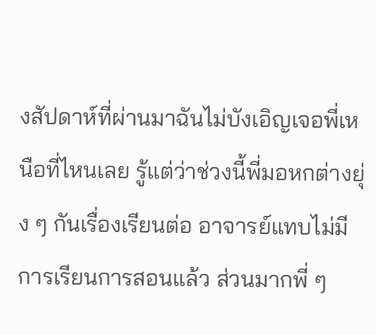งสัปดาห์ที่ผ่านมาฉันไม่บังเอิญเจอพี่เหนือที่ไหนเลย รู้แต่ว่าช่วงนี้พี่มอหกต่างยุ่ง ๆ กันเรื่องเรียนต่อ อาจารย์แทบไม่มีการเรียนการสอนแล้ว ส่วนมากพี่ ๆ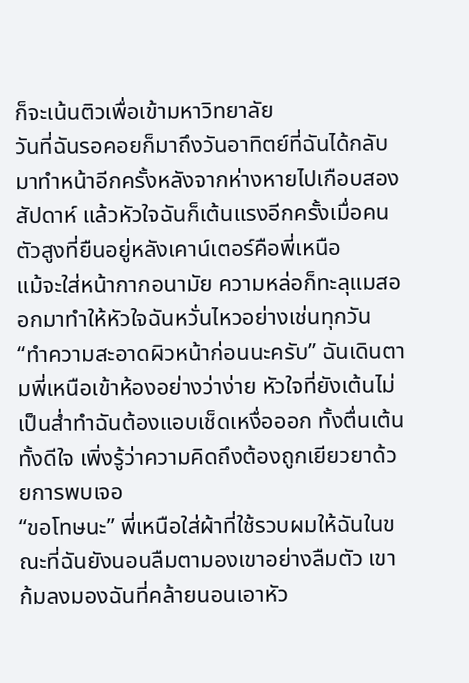ก็จะเน้นติวเพื่อเข้ามหาวิทยาลัย
วันที่ฉันรอคอยก็มาถึงวันอาทิตย์ที่ฉันได้กลับมาทำหน้าอีกครั้งหลังจากห่างหายไปเกือบสองสัปดาห์ แล้วหัวใจฉันก็เต้นแรงอีกครั้งเมื่อคนตัวสูงที่ยืนอยู่หลังเคาน์เตอร์คือพี่เหนือ
แม้จะใส่หน้ากากอนามัย ความหล่อก็ทะลุแมสออกมาทำให้หัวใจฉันหวั่นไหวอย่างเช่นทุกวัน
“ทำความสะอาดผิวหน้าก่อนนะครับ” ฉันเดินตามพี่เหนือเข้าห้องอย่างว่าง่าย หัวใจที่ยังเต้นไม่เป็นส่ำทำฉันต้องแอบเช็ดเหงื่อออก ทั้งตื่นเต้นทั้งดีใจ เพิ่งรู้ว่าความคิดถึงต้องถูกเยียวยาด้วยการพบเจอ
“ขอโทษนะ” พี่เหนือใส่ผ้าที่ใช้รวบผมให้ฉันในขณะที่ฉันยังนอนลืมตามองเขาอย่างลืมตัว เขาก้มลงมองฉันที่คล้ายนอนเอาหัว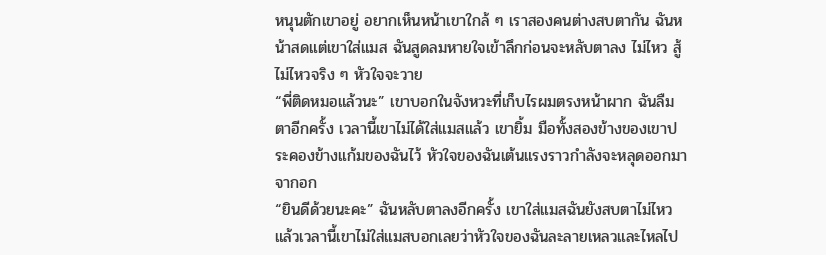หนุนตักเขาอยู่ อยากเห็นหน้าเขาใกล้ ๆ เราสองคนต่างสบตากัน ฉันหน้าสดแต่เขาใส่แมส ฉันสูดลมหายใจเข้าลึกก่อนจะหลับตาลง ไม่ไหว สู้ไม่ไหวจริง ๆ หัวใจจะวาย
“พี่ติดหมอแล้วนะ” เขาบอกในจังหวะที่เก็บไรผมตรงหน้าผาก ฉันลืมตาอีกครั้ง เวลานี้เขาไม่ได้ใส่แมสแล้ว เขายิ้ม มือทั้งสองข้างของเขาประคองข้างแก้มของฉันไว้ หัวใจของฉันเต้นแรงราวกำลังจะหลุดออกมาจากอก
“ยินดีด้วยนะคะ” ฉันหลับตาลงอีกครั้ง เขาใส่แมสฉันยังสบตาไม่ไหว แล้วเวลานี้เขาไม่ใส่แมสบอกเลยว่าหัวใจของฉันละลายเหลวและไหลไป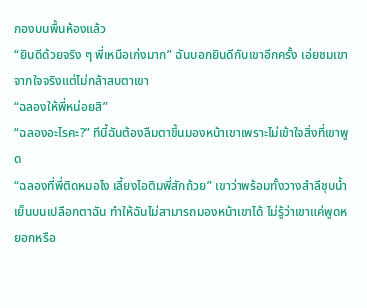กองบนพื้นห้องแล้ว
“ยินดีด้วยจริง ๆ พี่เหนือเก่งมาก” ฉันบอกยินดีกับเขาอีกครั้ง เอ่ยชมเขาจากใจจริงแต่ไม่กล้าสบตาเขา
“ฉลองให้พี่หน่อยสิ”
“ฉลองอะไรคะ?” ทีนี้ฉันต้องลืมตาขึ้นมองหน้าเขาเพราะไม่เข้าใจสิ่งที่เขาพูด
“ฉลองที่พี่ติดหมอไง เลี้ยงไอติมพี่สักถ้วย” เขาว่าพร้อมทั้งวางสำลีชุบน้ำเย็นบนเปลือกตาฉัน ทำให้ฉันไม่สามารถมองหน้าเขาได้ ไม่รู้ว่าเขาแค่พูดหยอกหรือ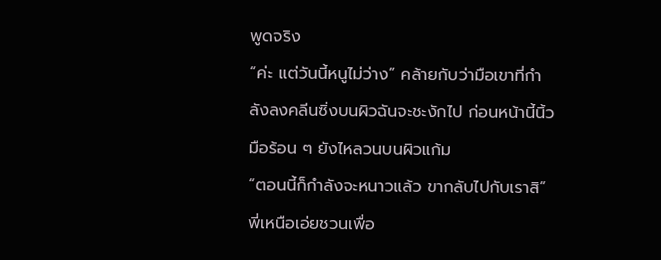พูดจริง
“ค่ะ แต่วันนี้หนูไม่ว่าง” คล้ายกับว่ามือเขาที่กำลังลงคลีนซิ่งบนผิวฉันจะชะงักไป ก่อนหน้านี้นิ้วมือร้อน ๆ ยังไหลวนบนผิวแก้ม
“ตอนนี้ก็กำลังจะหนาวแล้ว ขากลับไปกับเราสิ” พี่เหนือเอ่ยชวนเพื่อ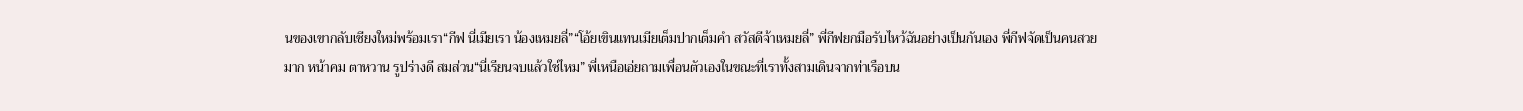นของเขากลับเชียงใหม่พร้อมเรา“กีฟ นี่เมียเรา น้องเหมยลี่”“โอ้ยเขินแทนเมียเต็มปากเต็มคำ สวัสดีจ้าเหมยลี่” พี่กีฟยกมือรับไหว้ฉันอย่างเป็นกันเอง พี่กีฟจัดเป็นคนสวยมาก หน้าคม ตาหวาน รูปร่างดี สมส่วน“นี่เรียนจบแล้วใช่ไหม” พี่เหนือเอ่ยถามเพื่อนตัวเองในขณะที่เราทั้งสามเดินจากท่าเรือบน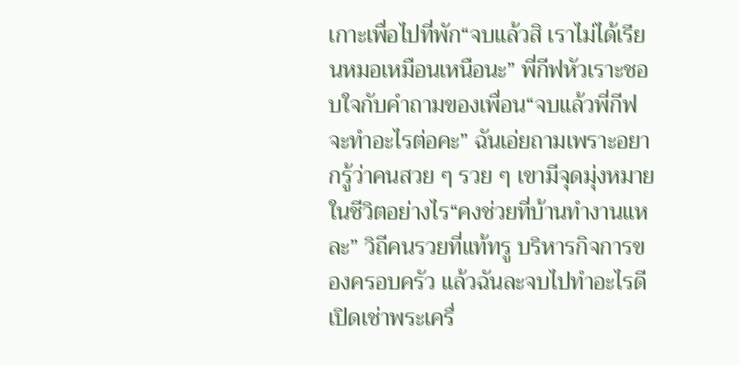เกาะเพื่อไปที่พัก“จบแล้วสิ เราไม่ได้เรียนหมอเหมือนเหนือนะ” พี่กีฟหัวเราะชอบใจกับคำถามของเพื่อน“จบแล้วพี่กีฟจะทำอะไรต่อคะ” ฉันเอ่ยถามเพราะอยากรู้ว่าคนสวย ๆ รวย ๆ เขามีจุดมุ่งหมายในชีวิตอย่างไร“คงช่วยที่บ้านทำงานแหละ” วิถีคนรวยที่แท้ทรู บริหารกิจการของครอบครัว แล้วฉันละจบไปทำอะไรดี เปิดเช่าพระเครื่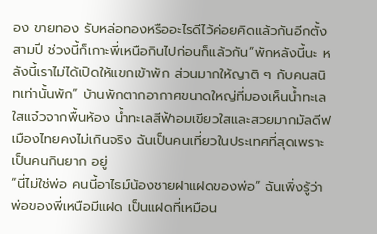อง ขายทอง รับหล่อทองหรืออะไรดีไว้ค่อยคิดแล้วกันอีกตั้งสามปี ช่วงนี้ก็เกาะพี่เหนือกินไปก่อนก็แล้วกัน“พักหลังนี้นะ หลังนี้เราไม่ได้เปิดให้แขกเข้าพัก ส่วนมากให้ญาติ ๆ กับคนสนิทเท่านั้นพัก” บ้านพักตากอากาศขนาดใหญ่ที่มองเห็นน้ำทะเลใสแจ๋วจากพื้นห้อง น้ำทะเลสีฟ้าอมเขียวใสและสวยมากมัลดีฟเมืองไทยคงไม่เกินจริง ฉันเป็นคนเที่ยวในประเทศที่สุดเพราะเป็นคนกินยาก อยู่
“นี่ไม่ใช่พ่อ คนนี้อาไธม์น้องชายฝาแฝดของพ่อ” ฉันเพิ่งรู้ว่าพ่อของพี่เหนือมีแฝด เป็นแฝดที่เหมือน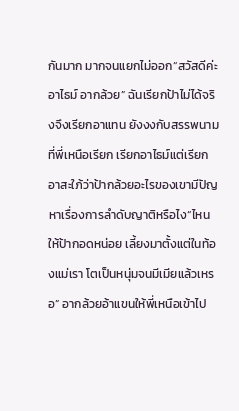กันมาก มากจนแยกไม่ออก“สวัสดีค่ะ อาไธม์ อากล้วย” ฉันเรียกป้าไม่ได้จริงจึงเรียกอาแทน ยังงงกับสรรพนามที่พี่เหนือเรียก เรียกอาไธม์แต่เรียกอาสะใภ้ว่าป้ากล้วยอะไรของเขามีปัญหาเรื่องการลำดับญาติหรือไง“ไหนให้ป้ากอดหน่อย เลี้ยงมาตั้งแต่ในท้องแม่เรา โตเป็นหนุ่มจนมีเมียแล้วเหรอ” อากล้วยอ้าแขนให้พี่เหนือเข้าไป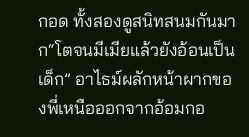กอด ทั้งสองดูสนิทสนมกันมาก“โตจนมีเมียแล้วยังอ้อนเป็นเด็ก” อาไธม์ผลักหน้าผากของพี่เหนือออกจากอ้อมกอ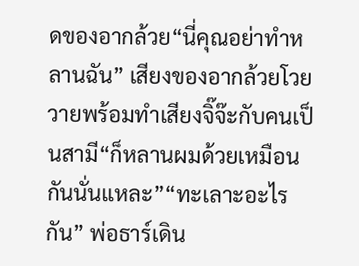ดของอากล้วย“นี่คุณอย่าทำหลานฉัน” เสียงของอากล้วยโวยวายพร้อมทำเสียงจิ๊จ๊ะกับคนเป็นสามี“ก็หลานผมด้วยเหมือนกันนั่นแหละ”“ทะเลาะอะไรกัน” พ่อธาร์เดิน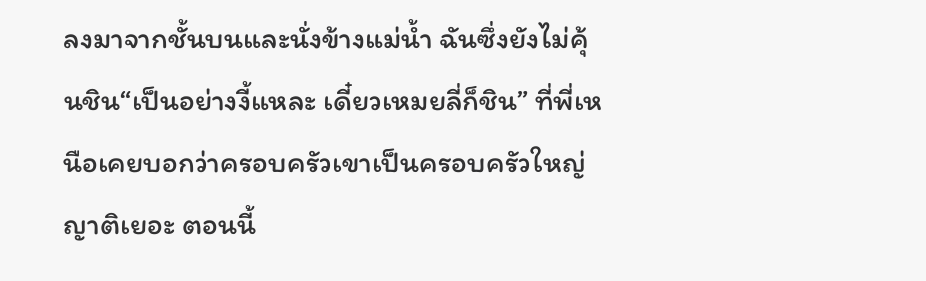ลงมาจากชั้นบนและนั่งข้างแม่น้ำ ฉันซึ่งยังไม่คุ้นชิน“เป็นอย่างงี้แหละ เดี๋ยวเหมยลี่ก็ชิน” ที่พี่เหนือเคยบอกว่าครอบครัวเขาเป็นครอบครัวใหญ่ญาติเยอะ ตอนนี้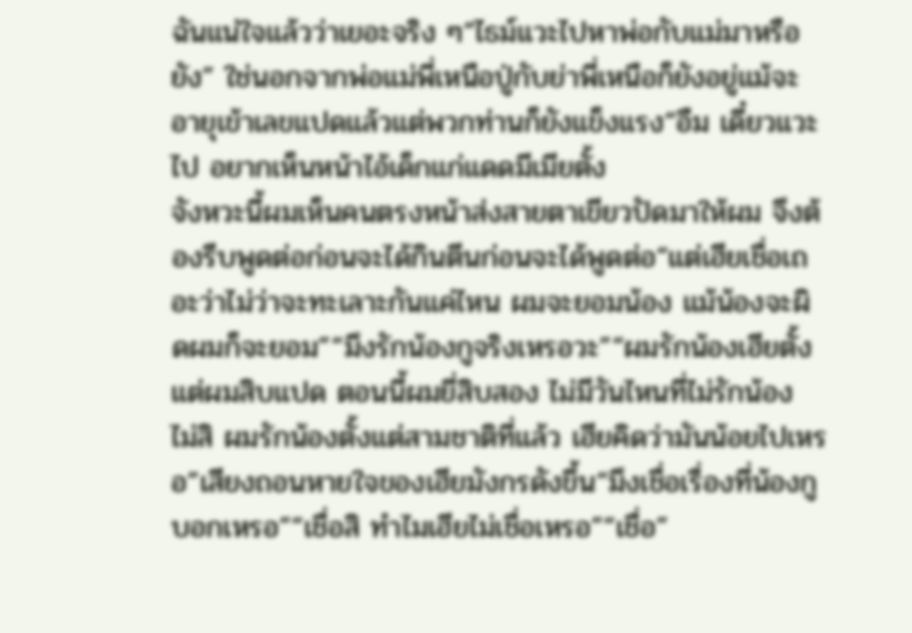ฉันแน่ใจแล้วว่าเยอะจริง ๆ“ไธม์แวะไปหาพ่อกับแม่มาหรือยัง” ใช่นอกจากพ่อแม่พี่เหนือปู่กับย่าพี่เหนือก็ยังอยู่แม้จะอายุเข้าเลขแปดแล้วแต่พวกท่านก็ยังแข็งแรง“อืม เดี๋ยวแวะไป อยากเห็นหน้าไอ้เด็กแก่แดดมีเมียตั้ง
จังหวะนี้ผมเห็นคนตรงหน้าส่งสายตาเขียวปัดมาให้ผม จึงต้องรีบพูดต่อก่อนจะได้กินตีนก่อนจะได้พูดต่อ“แต่เฮียเชื่อเถอะว่าไม่ว่าจะทะเลาะกันแค่ไหน ผมจะยอมน้อง แม้น้องจะผิดผมก็จะยอม”“มึงรักน้องกูจริงเหรอวะ”“ผมรักน้องเฮียตั้งแต่ผมสิบแปด ตอนนี้ผมยี่สิบสอง ไม่มีวันไหนที่ไม่รักน้อง ไม่สิ ผมรักน้องตั้งแต่สามชาติที่แล้ว เฮียคิดว่ามันน้อยไปเหรอ”เสียงถอนหายใจของเฮียมังกรดังขึ้น“มึงเชื่อเรื่องที่น้องกูบอกเหรอ”“เชื่อสิ ทำไมเฮียไม่เชื่อเหรอ”“เชื่อ”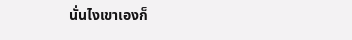นั่นไงเขาเองก็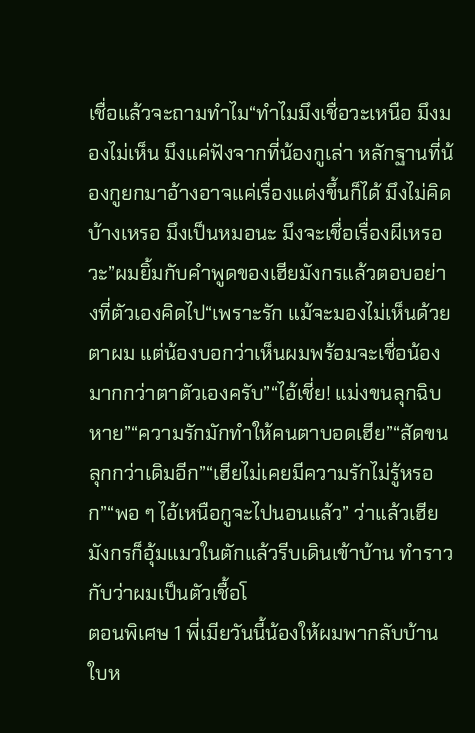เชื่อแล้วจะถามทำไม“ทำไมมึงเชื่อวะเหนือ มึงมองไม่เห็น มึงแค่ฟังจากที่น้องกูเล่า หลักฐานที่น้องกูยกมาอ้างอาจแค่เรื่องแต่งขึ้นก็ได้ มึงไม่คิดบ้างเหรอ มึงเป็นหมอนะ มึงจะเชื่อเรื่องผีเหรอวะ”ผมยิ้มกับคำพูดของเฮียมังกรแล้วตอบอย่างที่ตัวเองคิดไป“เพราะรัก แม้จะมองไม่เห็นด้วยตาผม แต่น้องบอกว่าเห็นผมพร้อมจะเชื่อน้องมากกว่าตาตัวเองครับ”“ไอ้เชี่ย! แม่งขนลุกฉิบหาย”“ความรักมักทำให้คนตาบอดเฮีย”“สัดขนลุกกว่าเดิมอีก”“เฮียไม่เคยมีความรักไม่รู้หรอก”“พอ ๆ ไอ้เหนือกูจะไปนอนแล้ว” ว่าแล้วเฮียมังกรก็อุ้มแมวในตักแล้วรีบเดินเข้าบ้าน ทำราวกับว่าผมเป็นตัวเชื้อโ
ตอนพิเศษ 1 พี่เมียวันนี้น้องให้ผมพากลับบ้าน ใบห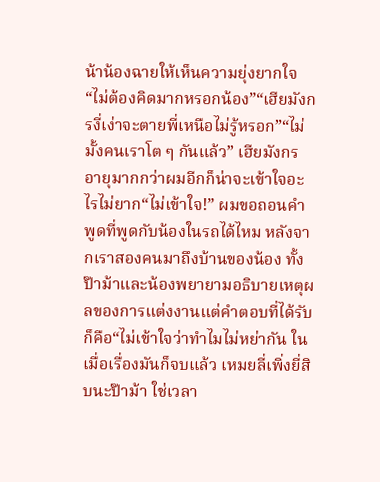น้าน้องฉายให้เห็นความยุ่งยากใจ“ไม่ต้องคิดมากหรอกน้อง”“เฮียมังกรงี่เง่าจะตายพี่เหนือไม่รู้หรอก”“ไม่มั้งคนเราโต ๆ กันแล้ว” เฮียมังกรอายุมากกว่าผมอีกก็น่าจะเข้าใจอะไรไม่ยาก“ไม่เข้าใจ!” ผมขอถอนคำพูดที่พูดกับน้องในรถได้ไหม หลังจากเราสองคนมาถึงบ้านของน้อง ทั้งป๊าม้าและน้องพยายามอธิบายเหตุผลของการแต่งงานแต่คำตอบที่ได้รับก็คือ“ไม่เข้าใจว่าทำไมไม่หย่ากัน ในเมื่อเรื่องมันก็จบแล้ว เหมยลี่เพิ่งยี่สิบนะป๊าม้า ใช่เวลา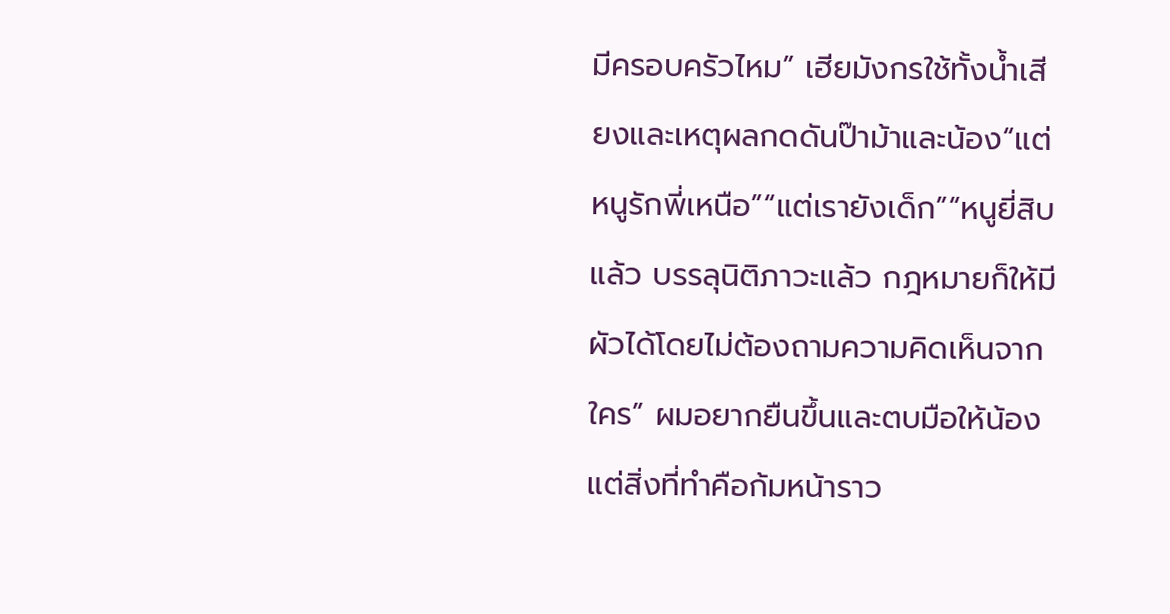มีครอบครัวไหม” เฮียมังกรใช้ทั้งน้ำเสียงและเหตุผลกดดันป๊าม้าและน้อง“แต่หนูรักพี่เหนือ”“แต่เรายังเด็ก”“หนูยี่สิบแล้ว บรรลุนิติภาวะแล้ว กฎหมายก็ให้มีผัวได้โดยไม่ต้องถามความคิดเห็นจากใคร” ผมอยากยืนขึ้นและตบมือให้น้องแต่สิ่งที่ทำคือก้มหน้าราว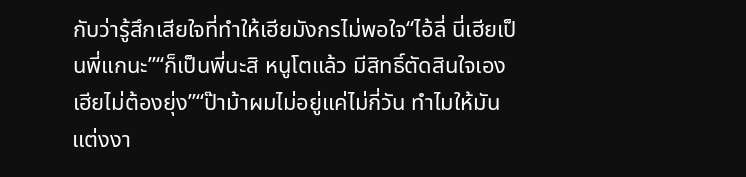กับว่ารู้สึกเสียใจที่ทำให้เฮียมังกรไม่พอใจ“ไอ้ลี่ นี่เฮียเป็นพี่แกนะ”“ก็เป็นพี่นะสิ หนูโตแล้ว มีสิทธิ์ตัดสินใจเอง เฮียไม่ต้องยุ่ง”“ป๊าม้าผมไม่อยู่แค่ไม่กี่วัน ทำไมให้มันแต่งงา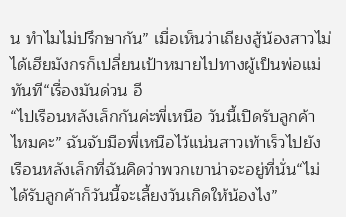น ทำไมไม่ปรึกษากัน” เมื่อเห็นว่าเถียงสู้น้องสาวไม่ได้เฮียมังกรก็เปลี่ยนเป้าหมายไปทางผู้เป็นพ่อแม่ทันที“เรื่องมันด่วน อี
“ไปเรือนหลังเล็กกันค่ะพี่เหนือ วันนี้เปิดรับลูกค้าไหมคะ” ฉันจับมือพี่เหนือไว้แน่นสาวเท้าเร็วไปยังเรือนหลังเล็กที่ฉันคิดว่าพวกเขาน่าจะอยู่ที่นั่น“ไม่ได้รับลูกค้าก็วันนี้จะเลี้ยงวันเกิดให้น้องไง”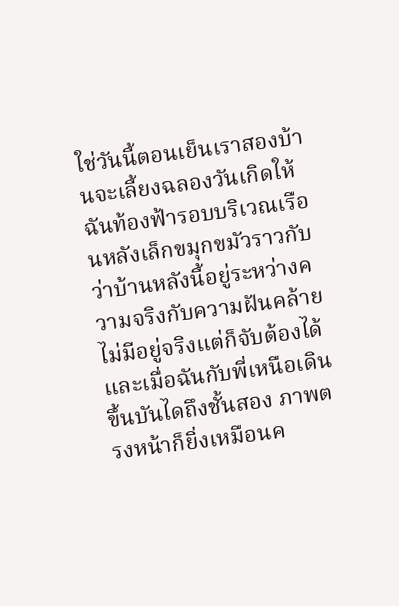ใช่วันนี้ตอนเย็นเราสองบ้านจะเลี้ยงฉลองวันเกิดให้ฉันท้องฟ้ารอบบริเวณเรือนหลังเล็กขมุกขมัวราวกับว่าบ้านหลังนี้อยู่ระหว่างความจริงกับความฝันคล้ายไม่มีอยู่จริงแต่ก็จับต้องได้และเมื่อฉันกับพี่เหนือเดินขึ้นบันไดถึงชั้นสอง ภาพตรงหน้าก็ยิ่งเหมือนค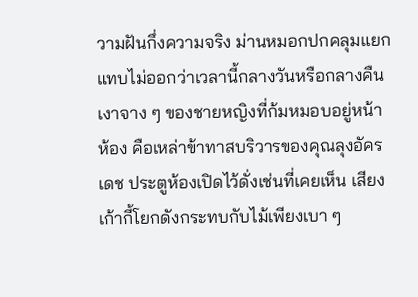วามฝันกึ่งความจริง ม่านหมอกปกคลุมแยกแทบไม่ออกว่าเวลานี้กลางวันหรือกลางคืนเงาจาง ๆ ของชายหญิงที่ก้มหมอบอยู่หน้าห้อง คือเหล่าข้าทาสบริวารของคุณลุงอัครเดช ประตูห้องเปิดไว้ดั่งเช่นที่เคยเห็น เสียงเก้ากี้โยกดังกระทบกับไม้เพียงเบา ๆ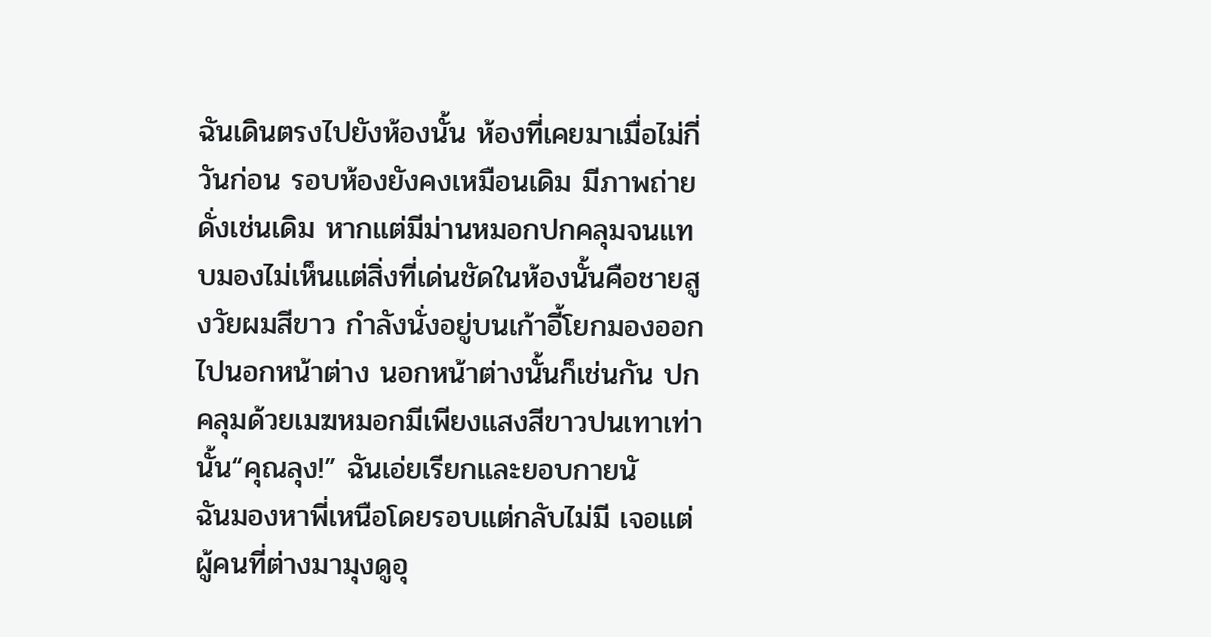ฉันเดินตรงไปยังห้องนั้น ห้องที่เคยมาเมื่อไม่กี่วันก่อน รอบห้องยังคงเหมือนเดิม มีภาพถ่ายดั่งเช่นเดิม หากแต่มีม่านหมอกปกคลุมจนแทบมองไม่เห็นแต่สิ่งที่เด่นชัดในห้องนั้นคือชายสูงวัยผมสีขาว กำลังนั่งอยู่บนเก้าอี้โยกมองออกไปนอกหน้าต่าง นอกหน้าต่างนั้นก็เช่นกัน ปกคลุมด้วยเมฆหมอกมีเพียงแสงสีขาวปนเทาเท่านั้น“คุณลุง!” ฉันเอ่ยเรียกและยอบกายนั
ฉันมองหาพี่เหนือโดยรอบแต่กลับไม่มี เจอแต่ผู้คนที่ต่างมามุงดูอุ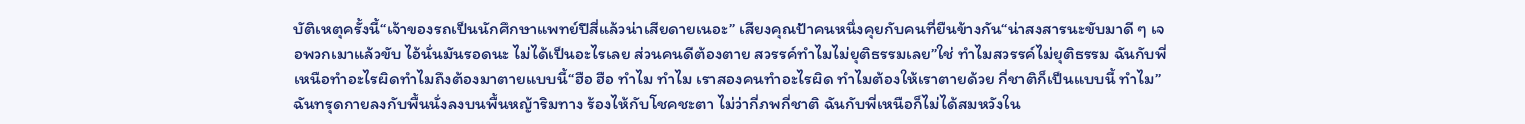บัติเหตุครั้งนี้“เจ้าของรถเป็นนักศึกษาแพทย์ปีสี่แล้วน่าเสียดายเนอะ” เสียงคุณป้าคนหนึ่งคุยกับคนที่ยืนข้างกัน“น่าสงสารนะขับมาดี ๆ เจอพวกเมาแล้วขับ ไอ้นั่นมันรอดนะ ไม่ได้เป็นอะไรเลย ส่วนคนดีต้องตาย สวรรค์ทำไมไม่ยุติธรรมเลย”ใช่ ทำไมสวรรค์ไม่ยุติธรรม ฉันกับพี่เหนือทำอะไรผิดทำไมถึงต้องมาตายแบบนี้“ฮือ ฮือ ทำไม ทำไม เราสองคนทำอะไรผิด ทำไมต้องให้เราตายด้วย กี่ชาติก็เป็นแบบนี้ ทำไม” ฉันทรุดกายลงกับพื้นนั่งลงบนพื้นหญ้าริมทาง ร้องไห้กับโชคชะตา ไม่ว่ากี่ภพกี่ชาติ ฉันกับพี่เหนือก็ไม่ได้สมหวังใน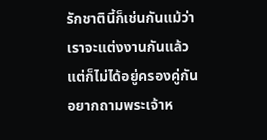รักชาตินี้ก็เช่นกันแม้ว่าเราจะแต่งงานกันแล้ว แต่ก็ไม่ได้อยู่ครองคู่กัน อยากถามพระเจ้าห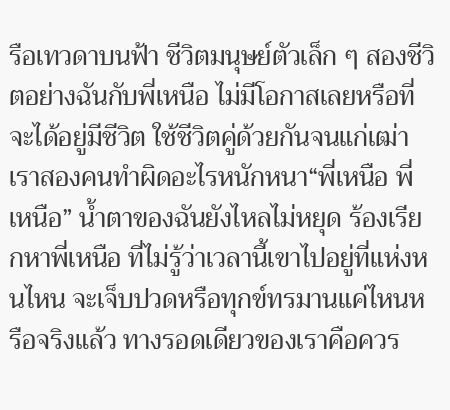รือเทวดาบนฟ้า ชีวิตมนุษย์ตัวเล็ก ๆ สองชีวิตอย่างฉันกับพี่เหนือ ไม่มีโอกาสเลยหรือที่จะได้อยู่มีชีวิต ใช้ชีวิตคู่ด้วยกันจนแก่เฒ่าเราสองคนทำผิดอะไรหนักหนา“พี่เหนือ พี่เหนือ” น้ำตาของฉันยังไหลไม่หยุด ร้องเรียกหาพี่เหนือ ที่ไม่รู้ว่าเวลานี้เขาไปอยู่ที่แห่งหนไหน จะเจ็บปวดหรือทุกข์ทรมานแค่ไหนหรือจริงแล้ว ทางรอดเดียวของเราคือควร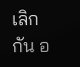เลิกกัน อ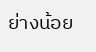ย่างน้อย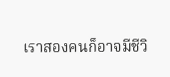เราสองคนก็อาจมีชีวิ